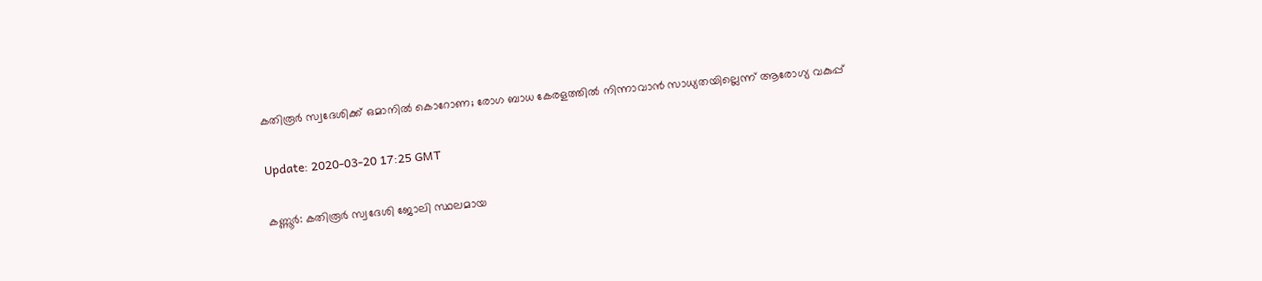കതിരൂര്‍ സ്വദേശിക്ക് ഒമാനില്‍ കൊറോണ; രോഗ ബാധ കേരളത്തില്‍ നിന്നാവാന്‍ സാധ്യതയില്ലെന്ന് ആരോഗ്യ വകുപ്പ്

Update: 2020-03-20 17:25 GMT

കണ്ണൂര്‍: കതിരൂര്‍ സ്വദേശി ജോലി സ്ഥലമായ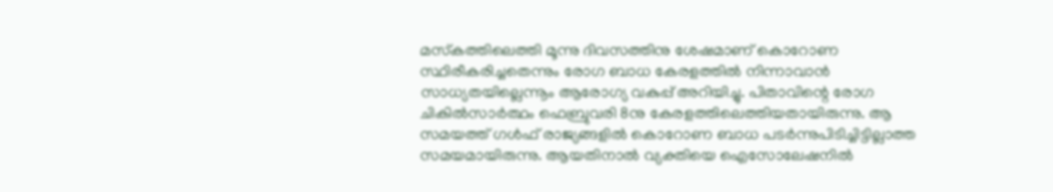മസ്‌കത്തിലെത്തി മൂന്നു ദിവസത്തിനു ശേഷമാണ് കൊറോണ സ്ഥിരീകരിച്ചതെന്നും രോഗ ബാധ കേരളത്തില്‍ നിന്നാവാന്‍ സാധ്യതയില്ലെന്നൂം ആരോഗ്യ വകുപ്പ് അറിയിച്ചു. പിതാവിന്റെ രോഗ ചികില്‍സാര്‍ത്ഥം ഫെബ്രുവരി 8നു കേരളത്തിലെത്തിയതായിരുന്നു. ആ സമയത്ത് ഗള്‍ഫ് രാജ്യങ്ങളില്‍ കൊറോണ ബാധ പടര്‍ന്നുപിടിച്ചിട്ടില്ലാത്ത സമയമായിരുന്നു. ആയതിനാല്‍ വ്യക്തിയെ ഐസോലേഷനില്‍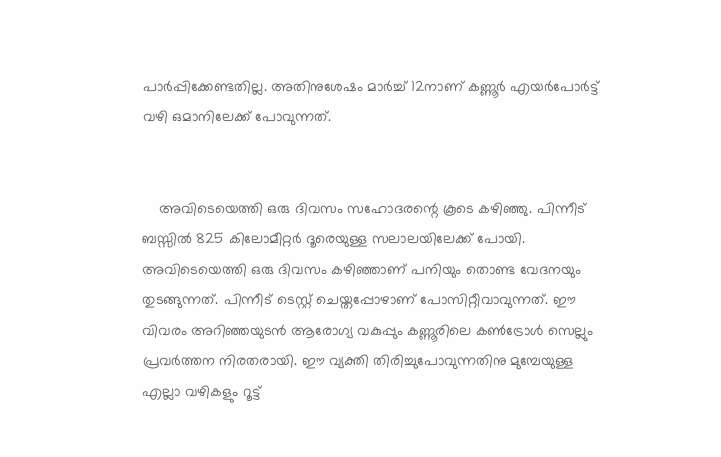പാര്‍പ്പിക്കേണ്ടതില്ല. അതിനുശേഷം മാര്‍ച്ച് 12നാണ് കണ്ണൂര്‍ എയര്‍പോര്‍ട്ട് വഴി ഒമാനിലേക്ക് പോവുന്നത്.


    അവിടെയെത്തി ഒരു ദിവസം സഹോദരന്റെ കൂടെ കഴിഞ്ഞു. പിന്നീട് ബസ്സില്‍ 825 കിലോമീറ്റര്‍ ദൂരെയുള്ള സലാലയിലേക്ക് പോയി. അവിടെയെത്തി ഒരു ദിവസം കഴിഞ്ഞാണ് പനിയും തൊണ്ട വേദനയും തുടങ്ങുന്നത്. പിന്നീട് ടെസ്റ്റ് ചെയ്തപ്പോഴാണ് പോസിറ്റീവാവുന്നത്. ഈ വിവരം അറിഞ്ഞയുടന്‍ ആരോഗ്യ വകുപ്പും കണ്ണൂരിലെ കണ്‍ട്രോള്‍ സെല്ലും പ്രവര്‍ത്തന നിരതരായി. ഈ വ്യക്തി തിരിച്ചുപോവുന്നതിനു മുമ്പേയുള്ള എല്ലാ വഴികളും റൂട്ട്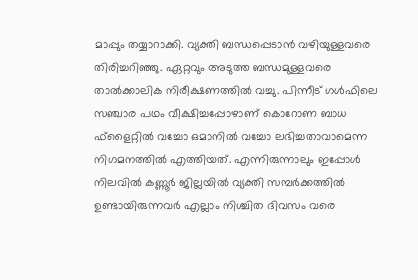മാപ്പും തയ്യാറാക്കി. വ്യക്തി ബന്ധപ്പെടാന്‍ വഴിയുള്ളവരെ തിരിച്ചറിഞ്ഞു. ഏറ്റവും അടുത്ത ബന്ധമുള്ളവരെ താല്‍ക്കാലിക നിരീക്ഷണത്തില്‍ വച്ചു. പിന്നീട് ഗള്‍ഫിലെ സഞ്ചാര പഥം വീക്ഷിച്ചപ്പോഴാണ് കൊറോണ ബാധ ഫ്‌ളൈറ്റില്‍ വച്ചോ ഒമാനില്‍ വച്ചോ ലഭിച്ചതാവാമെന്ന നിഗമനത്തില്‍ എത്തിയത്. എന്നിരുന്നാലും ഇപ്പോള്‍ നിലവില്‍ കണ്ണൂര്‍ ജില്ലയില്‍ വ്യക്തി സമ്പര്‍ക്കത്തില്‍ ഉണ്ടായിരുന്നവര്‍ എല്ലാം നിശ്ചിത ദിവസം വരെ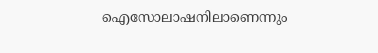ഐസോലാഷനിലാണെന്നും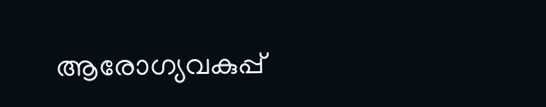ആരോഗ്യവകുപ്പ്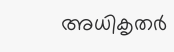അധികൃതര്‍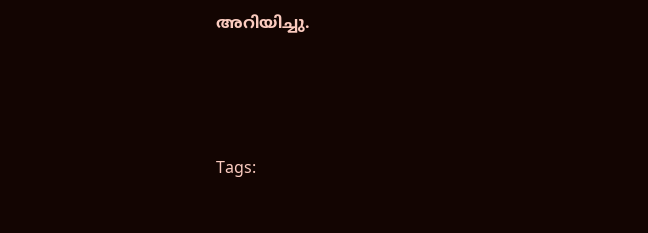അറിയിച്ചു.




Tags: